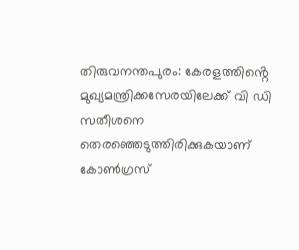തിരുവനന്തപുരം: കേരളത്തിൻ്റെ മുഖ്യമന്ത്രിക്കസേരയിലേക്ക് വി ഡി സതീശനെ തെരഞ്ഞെടുത്തിരിക്കുകയാണ് കോൺഗ്രസ്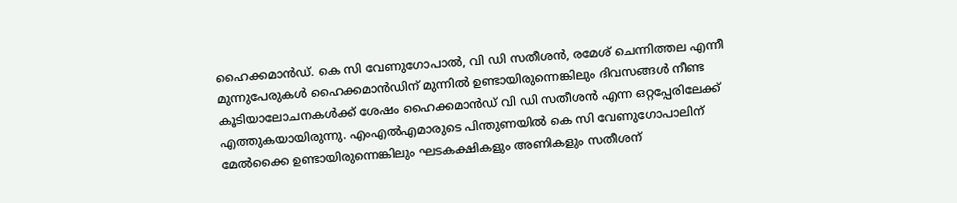ഹൈക്കമാൻഡ്. കെ സി വേണുഗോപാൽ, വി ഡി സതീശൻ, രമേശ് ചെന്നിത്തല എന്നീ മുന്നുപേരുകൾ ഹൈക്കമാൻഡിന് മുന്നിൽ ഉണ്ടായിരുന്നെങ്കിലും ദിവസങ്ങൾ നീണ്ട കൂടിയാലോചനകൾക്ക് ശേഷം ഹൈക്കമാൻഡ് വി ഡി സതീശൻ എന്ന ഒറ്റപ്പേരിലേക്ക് എത്തുകയായിരുന്നു. എംഎൽഎമാരുടെ പിന്തുണയിൽ കെ സി വേണുഗോപാലിന് മേൽക്കൈ ഉണ്ടായിരുന്നെങ്കിലും ഘടകക്ഷികളും അണികളും സതീശന്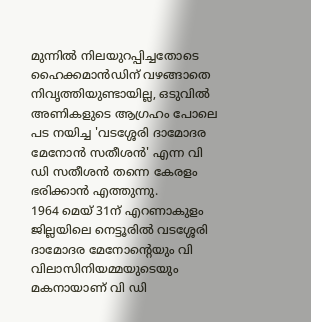മുന്നിൽ നിലയുറപ്പിച്ചതോടെ ഹൈക്കമാൻഡിന് വഴങ്ങാതെ നിവൃത്തിയുണ്ടായില്ല, ഒടുവിൽ അണികളുടെ ആഗ്രഹം പോലെ പട നയിച്ച 'വടശ്ശേരി ദാമോദര മേനോൻ സതീശൻ' എന്ന വി ഡി സതീശൻ തന്നെ കേരളം ഭരിക്കാൻ എത്തുന്നു.
1964 മെയ് 31ന് എറണാകുളം ജില്ലയിലെ നെട്ടൂരിൽ വടശ്ശേരി ദാമോദര മേനോൻ്റെയും വി വിലാസിനിയമ്മയുടെയും മകനായാണ് വി ഡി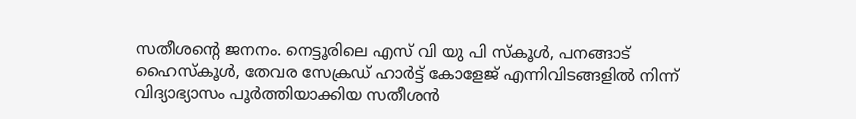സതീശൻ്റെ ജനനം. നെട്ടൂരിലെ എസ് വി യു പി സ്കൂൾ, പനങ്ങാട് ഹൈസ്കൂൾ, തേവര സേക്രഡ് ഹാർട്ട് കോളേജ് എന്നിവിടങ്ങളിൽ നിന്ന് വിദ്യാഭ്യാസം പൂർത്തിയാക്കിയ സതീശൻ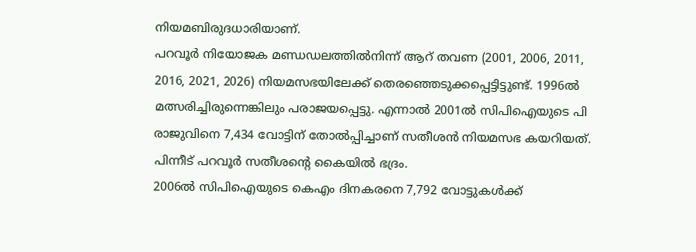നിയമബിരുദധാരിയാണ്.
പറവൂർ നിയോജക മണ്ഡഡലത്തിൽനിന്ന് ആറ് തവണ (2001, 2006, 2011, 2016, 2021, 2026) നിയമസഭയിലേക്ക് തെരഞ്ഞെടുക്കപ്പെട്ടിട്ടുണ്ട്. 1996ൽ മത്സരിച്ചിരുന്നെങ്കിലും പരാജയപ്പെട്ടു. എന്നാൽ 2001ൽ സിപിഐയുടെ പി രാജുവിനെ 7,434 വോട്ടിന് തോൽപ്പിച്ചാണ് സതീശൻ നിയമസഭ കയറിയത്. പിന്നീട് പറവൂർ സതീശൻ്റെ കൈയിൽ ഭദ്രം.
2006ൽ സിപിഐയുടെ കെഎം ദിനകരനെ 7,792 വോട്ടുകൾക്ക്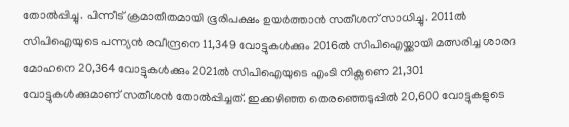തോൽപ്പിച്ചു. പിന്നീട് ക്രമാതീതമായി ഭൂരിപക്ഷം ഉയർത്താൻ സതീശന് സാധിച്ചു. 2011ൽ സിപിഐയുടെ പന്ന്യൻ രവീന്ദ്രനെ 11,349 വോട്ടുകൾക്കും 2016ൽ സിപിഐയ്ക്കായി മത്സരിച്ച ശാരദ മോഹനെ 20,364 വോട്ടുകൾക്കും 2021ൽ സിപിഐയുടെ എംടി നിക്സണെ 21,301 വോട്ടുകൾക്കുമാണ് സതീശൻ തോൽപ്പിച്ചത്. ഇക്കഴിഞ്ഞ തെരഞ്ഞെടുപ്പിൽ 20,600 വോട്ടുകളുടെ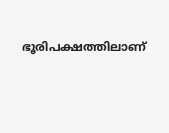ഭൂരിപക്ഷത്തിലാണ്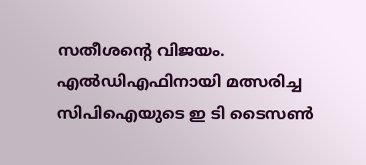സതീശൻ്റെ വിജയം. എൽഡിഎഫിനായി മത്സരിച്ച സിപിഐയുടെ ഇ ടി ടൈസൺ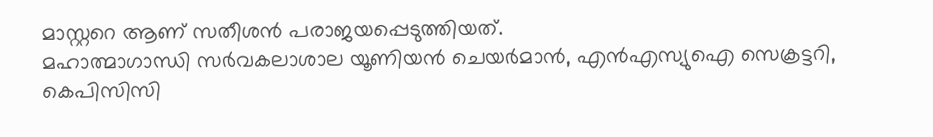മാസ്റ്ററെ ആണ് സതീശൻ പരാജയപ്പെടുത്തിയത്.
മഹാത്മാഗാന്ധി സർവകലാശാല യൂണിയൻ ചെയർമാൻ, എൻഎസ്യുഐ സെക്രട്ടറി, കെപിസിസി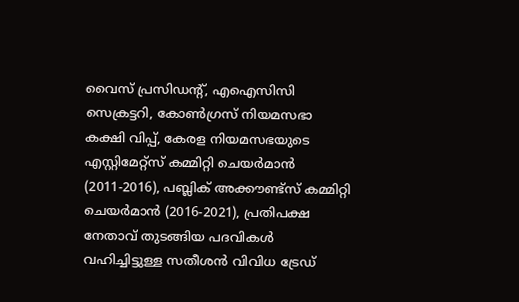വൈസ് പ്രസിഡന്റ്, എഐസിസി സെക്രട്ടറി, കോൺഗ്രസ് നിയമസഭാ കക്ഷി വിപ്പ്, കേരള നിയമസഭയുടെ എസ്റ്റിമേറ്റ്സ് കമ്മിറ്റി ചെയർമാൻ (2011-2016), പബ്ലിക് അക്കൗണ്ട്സ് കമ്മിറ്റി ചെയർമാൻ (2016-2021), പ്രതിപക്ഷ നേതാവ് തുടങ്ങിയ പദവികൾ വഹിച്ചിട്ടുള്ള സതീശൻ വിവിധ ട്രേഡ്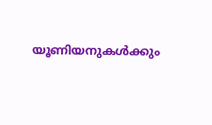യൂണിയനുകൾക്കും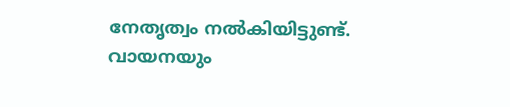നേതൃത്വം നൽകിയിട്ടുണ്ട്. വായനയും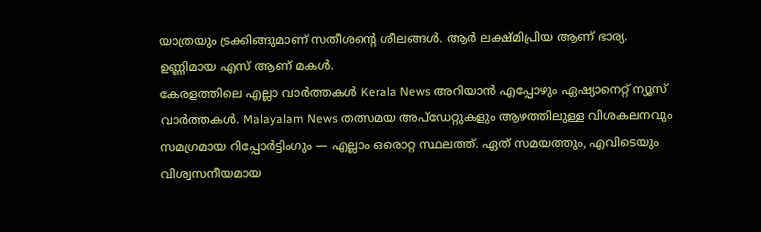യാത്രയും ട്രക്കിങ്ങുമാണ് സതീശൻ്റെ ശീലങ്ങൾ. ആർ ലക്ഷ്മിപ്രിയ ആണ് ഭാര്യ. ഉണ്ണിമായ എസ് ആണ് മകൾ.
കേരളത്തിലെ എല്ലാ വാർത്തകൾ Kerala News അറിയാൻ എപ്പോഴും ഏഷ്യാനെറ്റ് ന്യൂസ് വാർത്തകൾ. Malayalam News തത്സമയ അപ്ഡേറ്റുകളും ആഴത്തിലുള്ള വിശകലനവും സമഗ്രമായ റിപ്പോർട്ടിംഗും — എല്ലാം ഒരൊറ്റ സ്ഥലത്ത്. ഏത് സമയത്തും, എവിടെയും വിശ്വസനീയമായ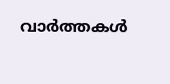വാർത്തകൾ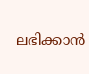ലഭിക്കാൻ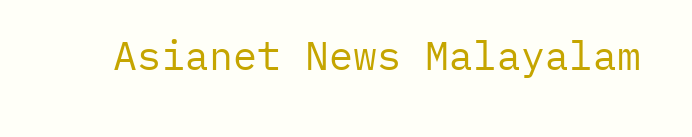Asianet News Malayalam